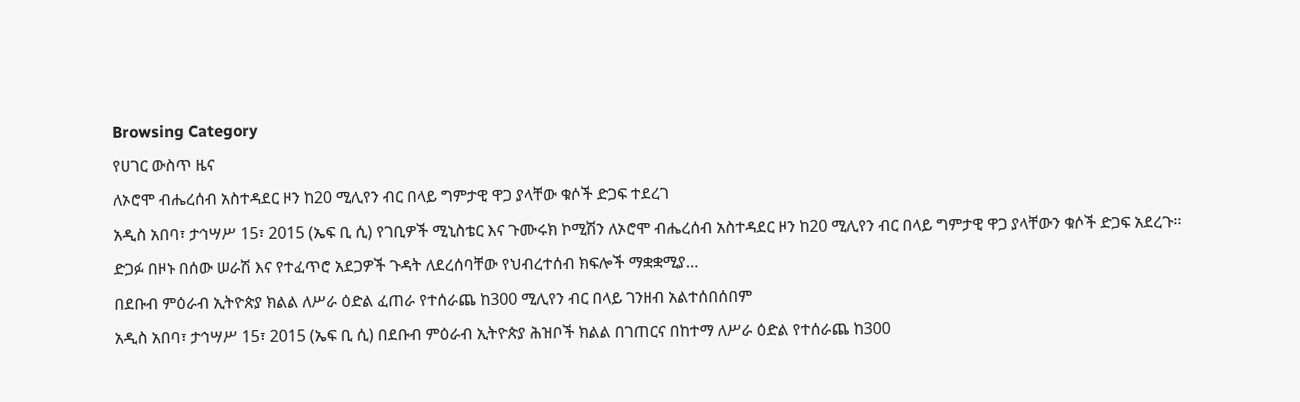Browsing Category
የሀገር ውስጥ ዜና
ለኦሮሞ ብሔረሰብ አስተዳደር ዞን ከ20 ሚሊየን ብር በላይ ግምታዊ ዋጋ ያላቸው ቁሶች ድጋፍ ተደረገ
አዲስ አበባ፣ ታኅሣሥ 15፣ 2015 (ኤፍ ቢ ሲ) የገቢዎች ሚኒስቴር እና ጉሙሩክ ኮሚሽን ለኦሮሞ ብሔረሰብ አስተዳደር ዞን ከ20 ሚሊየን ብር በላይ ግምታዊ ዋጋ ያላቸውን ቁሶች ድጋፍ አደረጉ፡፡
ድጋፉ በዞኑ በሰው ሠራሽ እና የተፈጥሮ አደጋዎች ጉዳት ለደረሰባቸው የህብረተሰብ ክፍሎች ማቋቋሚያ…
በደቡብ ምዕራብ ኢትዮጵያ ክልል ለሥራ ዕድል ፈጠራ የተሰራጨ ከ300 ሚሊየን ብር በላይ ገንዘብ አልተሰበሰበም
አዲስ አበባ፣ ታኅሣሥ 15፣ 2015 (ኤፍ ቢ ሲ) በደቡብ ምዕራብ ኢትዮጵያ ሕዝቦች ክልል በገጠርና በከተማ ለሥራ ዕድል የተሰራጨ ከ300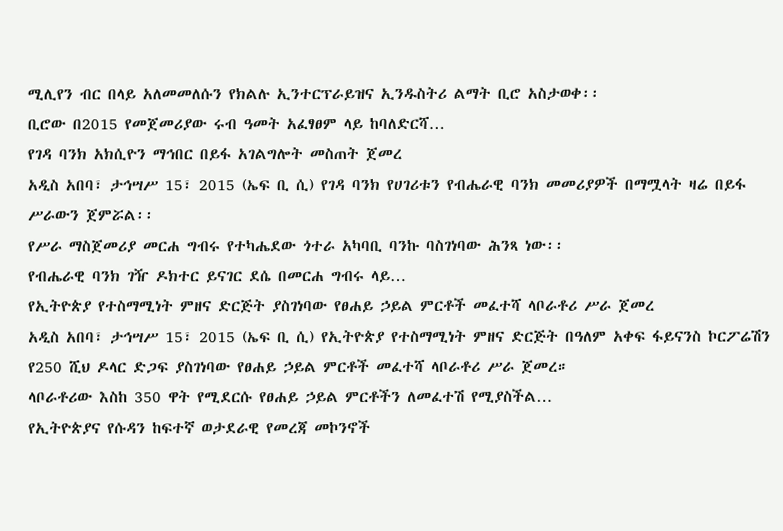ሚሊየን ብር በላይ አለመመለሱን የክልሉ ኢንተርፕራይዝና ኢንዱስትሪ ልማት ቢሮ አስታወቀ፡፡
ቢሮው በ2015 የመጀመሪያው ሩብ ዓመት አፈፃፀም ላይ ከባለድርሻ…
የገዳ ባንክ አክሲዮን ማኅበር በይፋ አገልግሎት መስጠት ጀመረ
አዲስ አበባ፣ ታኅሣሥ 15፣ 2015 (ኤፍ ቢ ሲ) የገዳ ባንክ የሀገሪቱን የብሔራዊ ባንክ መመሪያዎች በማሟላት ዛሬ በይፋ ሥራውን ጀምሯል፡፡
የሥራ ማስጀመሪያ መርሐ ግብሩ የተካሔደው ጎተራ አካባቢ ባንኩ ባስገነባው ሕንጻ ነው፡፡
የብሔራዊ ባንክ ገዥ ዶክተር ይናገር ደሴ በመርሐ ግብሩ ላይ…
የኢትዮጵያ የተስማሚነት ምዘና ድርጅት ያስገነባው የፀሐይ ኃይል ምርቶች መፈተሻ ላቦራቶሪ ሥራ ጀመረ
አዲስ አበባ፣ ታኅሣሥ 15፣ 2015 (ኤፍ ቢ ሲ) የኢትዮጵያ የተስማሚነት ምዘና ድርጅት በዓለም አቀፍ ፋይናንስ ኮርፖሬሽን የ250 ሺህ ዶላር ድጋፍ ያስገነባው የፀሐይ ኃይል ምርቶች መፈተሻ ላቦራቶሪ ሥራ ጀመረ።
ላቦራቶሪው እስከ 350 ዋት የሚደርሱ የፀሐይ ኃይል ምርቶችን ለመፈተሽ የሚያስችል…
የኢትዮጵያና የሱዳን ከፍተኛ ወታደራዊ የመረጃ መኮንኖች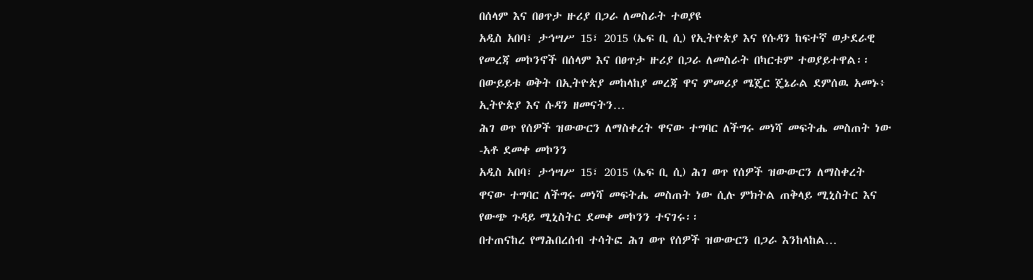በሰላም እና በፀጥታ ዙሪያ በጋራ ለመስራት ተወያዩ
አዲስ አበባ፣ ታኅሣሥ 15፣ 2015 (ኤፍ ቢ ሲ) የኢትዮጵያ እና የሱዳን ከፍተኛ ወታደራዊ የመረጃ መኮንኖች በሰላም እና በፀጥታ ዙሪያ በጋራ ለመስራት በካርቱም ተወያይተዋል፡፡
በውይይቱ ወቅት በኢትዮጵያ መከላከያ መረጃ ዋና ምመሪያ ሜጄር ጄኔራል ደምሰዉ አመኑ፥ ኢትዮጵያ እና ሱዳን ዘመናትን…
ሕገ ወጥ የሰዎች ዝውውርን ለማስቀረት ዋናው ተግባር ለችግሩ መነሻ መፍትሔ መስጠት ነው -አቶ ደመቀ መኮንን
አዲስ አበባ፣ ታኅሣሥ 15፣ 2015 (ኤፍ ቢ ሲ) ሕገ ወጥ የሰዎች ዝውውርን ለማስቀረት ዋናው ተግባር ለችግሩ መነሻ መፍትሔ መስጠት ነው ሲሉ ምክትል ጠቅላይ ሚኒስትር እና የውጭ ጉዳይ ሚኒስትር ደመቀ መኮንን ተናገሩ፡፡
በተጠናከረ የማሕበረሰብ ተሳትፎ ሕገ ወጥ የሰዎች ዝውውርን በጋራ እንከላከል…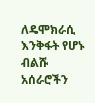ለዴሞክራሲ እንቅፋት የሆኑ ብልሹ አሰራሮችን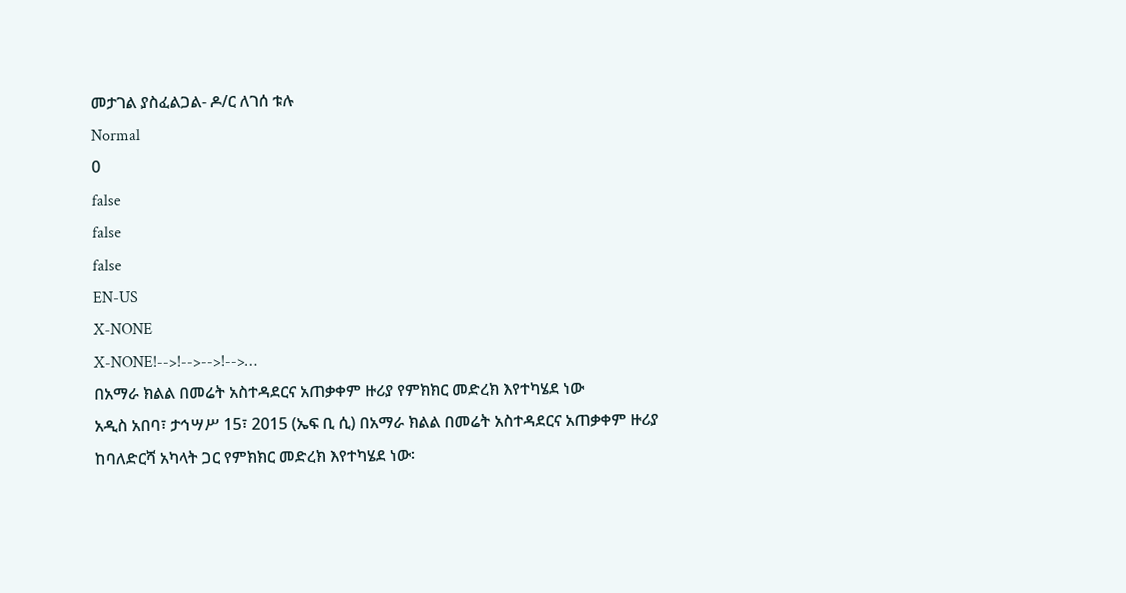መታገል ያስፈልጋል- ዶ/ር ለገሰ ቱሉ
Normal
0
false
false
false
EN-US
X-NONE
X-NONE!-->!-->-->!-->…
በአማራ ክልል በመሬት አስተዳደርና አጠቃቀም ዙሪያ የምክክር መድረክ እየተካሄደ ነው
አዲስ አበባ፣ ታኅሣሥ 15፣ 2015 (ኤፍ ቢ ሲ) በአማራ ክልል በመሬት አስተዳደርና አጠቃቀም ዙሪያ ከባለድርሻ አካላት ጋር የምክክር መድረክ እየተካሄደ ነው፡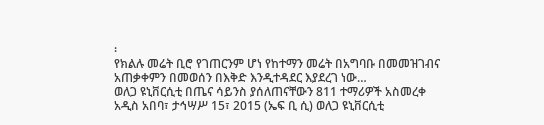፡
የክልሉ መሬት ቢሮ የገጠርንም ሆነ የከተማን መሬት በአግባቡ በመመዝገብና አጠቃቀምን በመወሰን በእቅድ እንዲተዳደር እያደረገ ነው…
ወለጋ ዩኒቨርሲቲ በጤና ሳይንስ ያሰለጠናቸውን 811 ተማሪዎች አስመረቀ
አዲስ አበባ፣ ታኅሣሥ 15፣ 2015 (ኤፍ ቢ ሲ) ወለጋ ዩኒቨርሲቲ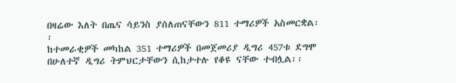በዛሬው እለት በጤና ሳይንስ ያሰለጠናቸውን 811 ተማሪዎች አስመርቋል፡፡
ከተመራቂዎች መካከል 351 ተማሪዎች በመጀመሪያ ዲግሪ 457ቱ ደግሞ በሁለተኛ ዲግሪ ትምህርታቸውን ሲከታተሉ የቆዩ ናቸው ተብሏል፡፡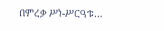በምረቃ ሥነ-ሥርዓቱ…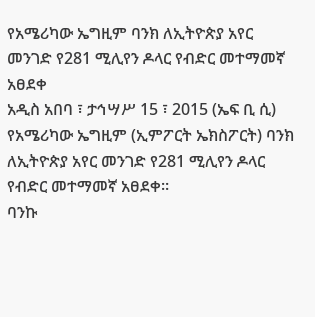የአሜሪካው ኤግዚም ባንክ ለኢትዮጵያ አየር መንገድ የ281 ሚሊየን ዶላር የብድር መተማመኛ አፀደቀ
አዲስ አበባ ፣ ታኅሣሥ 15 ፣ 2015 (ኤፍ ቢ ሲ) የአሜሪካው ኤግዚም (ኢምፖርት ኤክስፖርት) ባንክ ለኢትዮጵያ አየር መንገድ የ281 ሚሊየን ዶላር የብድር መተማመኛ አፀደቀ።
ባንኩ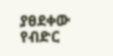ያፀደቀው የብድር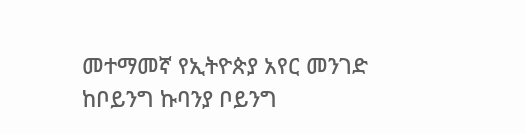መተማመኛ የኢትዮጵያ አየር መንገድ ከቦይንግ ኩባንያ ቦይንግ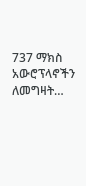737 ማክስ አውሮፕላኖችን ለመግዛት…